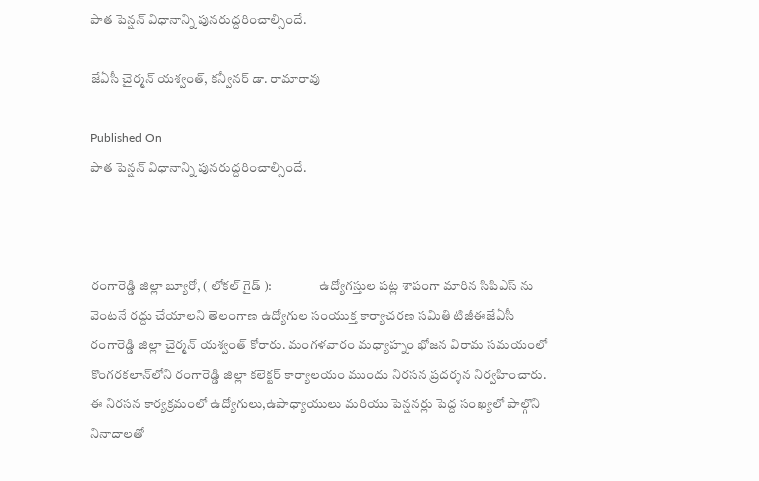పాత పెన్షన్ విధానాన్ని పునరుద్దరించాల్సిందే.

జేఏసీ చైర్మన్ యశ్వంత్, కన్వీనర్ డా. రామారావు

Published On
పాత పెన్షన్ విధానాన్ని పునరుద్దరించాల్సిందే.



రంగారెడ్డి జిల్లా బ్యూరో, ( లోకల్ గైడ్ ):                  ఉద్యోగస్తుల పట్ల శాపంగా మారిన సిపిఎస్ ను వెంటనే రద్దు చేయాలని తెలంగాణ ఉద్యోగుల సంయుక్త కార్యాచరణ సమితి టిజీఈజేఏసీ రంగారెడ్డి జిల్లా చైర్మన్ యశ్వంత్ కోరారు. మంగళవారం మధ్యాహ్నం భోజన విరామ సమయంలో  కొంగరకలాన్‌లోని రంగారెడ్డి జిల్లా కలెక్టర్ కార్యాలయం ముందు నిరసన ప్రదర్శన నిర్వహించారు.
ఈ నిరసన కార్యక్రమంలో ఉద్యోగులు,ఉపాధ్యాయులు మరియు పెన్షనర్లు పెద్ద సంఖ్యలో పాల్గొని నినాదాలతో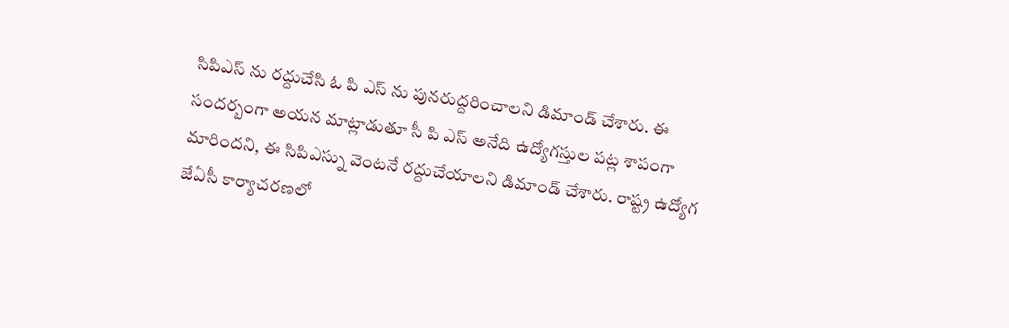సిపిఎస్ ను రద్దుచేసి ఓ పి ఎస్ ను పునరుద్దరించాలని డిమాండ్ చేశారు. ఈ సందర్బంగా అయన మాట్లాడుతూ సీ పి ఎస్ అనేది ఉద్యోగస్తుల పట్ల శాపంగా మారిందని, ఈ సిపిఎస్ను వెంటనే రద్దుచేయాలని డిమాండ్ చేశారు. రాష్ట్ర ఉద్యోగ జేఏసీ కార్యాచరణలో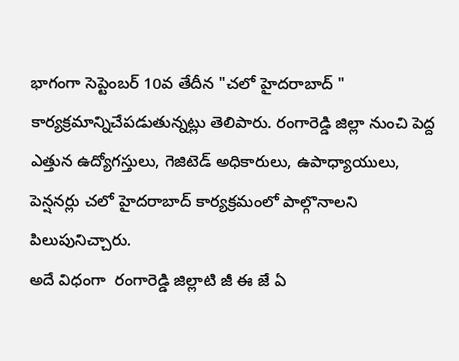భాగంగా సెప్టెంబర్ 10వ తేదీన "చలో హైదరాబాద్ " కార్యక్రమాన్నిచేపడుతున్నట్లు తెలిపారు. రంగారెడ్డి జిల్లా నుంచి పెద్ద ఎత్తున ఉద్యోగస్తులు, గెజిటెడ్ అధికారులు, ఉపాధ్యాయులు, పెన్షనర్లు చలో హైదరాబాద్ కార్యక్రమంలో పాల్గొనాలని పిలుపునిచ్చారు.
అదే విధంగా  రంగారెడ్డి జిల్లాటి జీ ఈ జే ఏ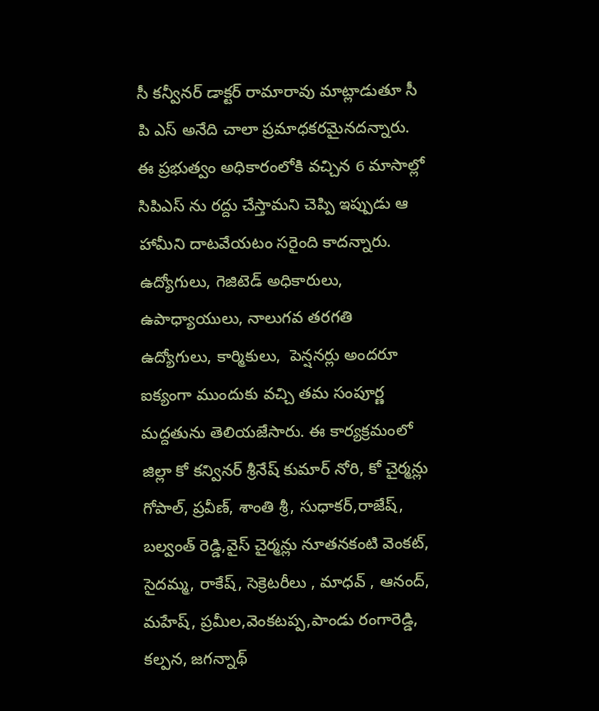సీ కన్వీనర్ డాక్టర్ రామారావు మాట్లాడుతూ సీ పి ఎస్ అనేది చాలా ప్రమాధకరమైనదన్నారు. ఈ ప్రభుత్వం అధికారంలోకి వచ్చిన 6 మాసాల్లో సిపిఎస్ ను రద్దు చేస్తామని చెప్పి ఇప్పుడు ఆ హామీని దాటవేయటం సరైంది కాదన్నారు.
ఉద్యోగులు, గెజిటెడ్ అధికారులు, ఉపాధ్యాయులు, నాలుగవ తరగతి ఉద్యోగులు, కార్మికులు,  పెన్షనర్లు అందరూ ఐక్యంగా ముందుకు వచ్చి తమ సంపూర్ణ మద్దతును తెలియజేసారు. ఈ కార్యక్రమంలో జిల్లా కో కన్వినర్ శ్రీనేష్ కుమార్ నోరి, కో చైర్మన్లు గోపాల్, ప్రవీణ్, శాంతి శ్రీ, సుధాకర్,రాజేష్, బల్వంత్ రెడ్డి,వైస్ చైర్మన్లు నూతనకంటి వెంకట్, సైదమ్మ, రాకేష్, సెక్రెటరీలు , మాధవ్ , ఆనంద్, మహేష్, ప్రమీల,వెంకటప్ప,పాండు రంగారెడ్డి, కల్పన, జగన్నాథ్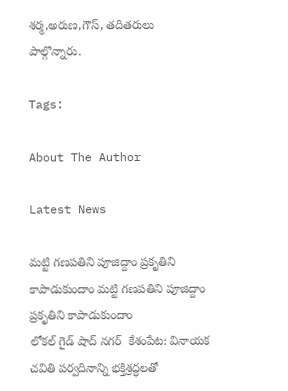శర్మ,అరుణ,గౌస్, తదితరులు పాల్గొన్నారు.

Tags:

About The Author

Latest News

మట్టి గణపతిని పూజిద్దాం ప్రకృతిని కాపాడుకుందాం మట్టి గణపతిని పూజిద్దాం ప్రకృతిని కాపాడుకుందాం
లోకల్ గైడ్ షాద్ నగర్  కేశంపేట: వినాయక చవితి పర్వదినాన్ని భక్తిశ్రద్ధలతో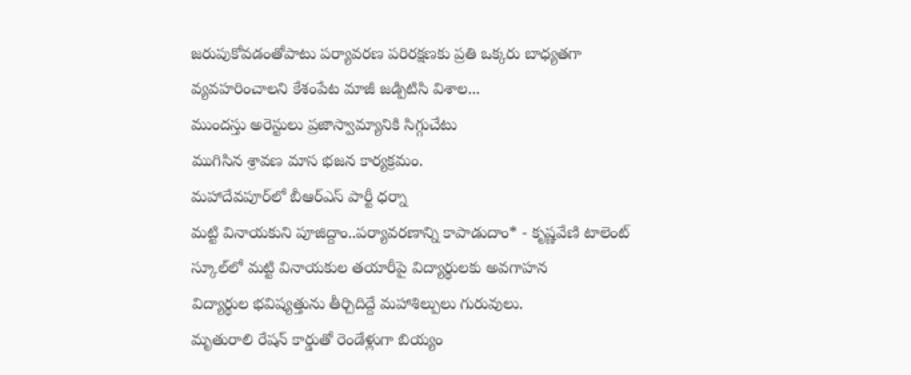జరుపుకోవడంతోపాటు పర్యావరణ పరిరక్షణకు ప్రతి ఒక్కరు బాధ్యతగా వ్యవహరించాలని కేశంపేట మాజీ జడ్పిటిసి విశాల...
ముందస్తు అరెస్టులు ప్రజాస్వామ్యానికి సిగ్గుచేటు
ముగిసిన శ్రావణ మాస భజన కార్యక్రమం.
మహాదేవపూర్‌లో బీఆర్ఎస్ పార్టీ ధర్నా
మట్టి వినాయకుని పూజిద్దాం..పర్యావరణాన్ని కాపాడుదాం* - కృష్ణవేణి టాలెంట్ స్కూల్‌లో మట్టి వినాయకుల తయారీపై విద్యార్థులకు అవగాహన
విద్యార్థుల భవిష్యత్తును తీర్చిదిద్దే మహాశిల్పులు గురువులు.
మృతురాలి రేషన్‌ కార్డుతో రెండేళ్లుగా బియ్యం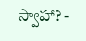స్వాహా? -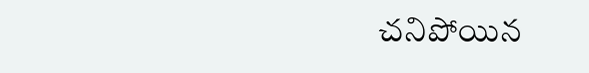చనిపోయిన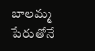బాలమ్మ పేరుతోనే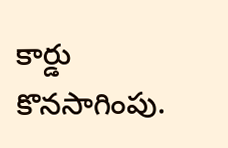కార్డు కొనసాగింపు.